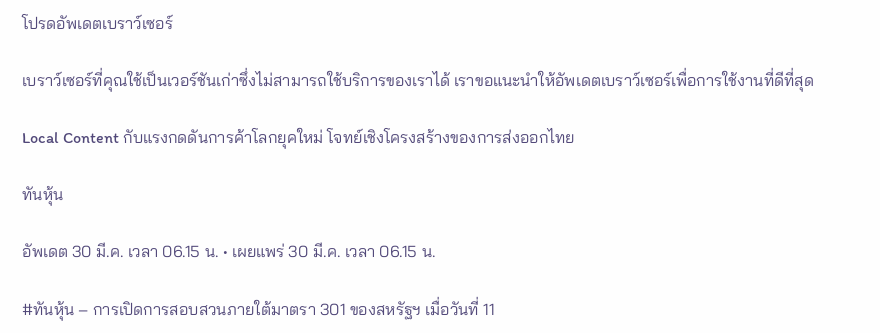โปรดอัพเดตเบราว์เซอร์

เบราว์เซอร์ที่คุณใช้เป็นเวอร์ชันเก่าซึ่งไม่สามารถใช้บริการของเราได้ เราขอแนะนำให้อัพเดตเบราว์เซอร์เพื่อการใช้งานที่ดีที่สุด

Local Content กับแรงกดดันการค้าโลกยุคใหม่ โจทย์เชิงโครงสร้างของการส่งออกไทย

ทันหุ้น

อัพเดต 30 มี.ค. เวลา 06.15 น. • เผยแพร่ 30 มี.ค. เวลา 06.15 น.

#ทันหุ้น – การเปิดการสอบสวนภายใต้มาตรา 301 ของสหรัฐฯ เมื่อวันที่ 11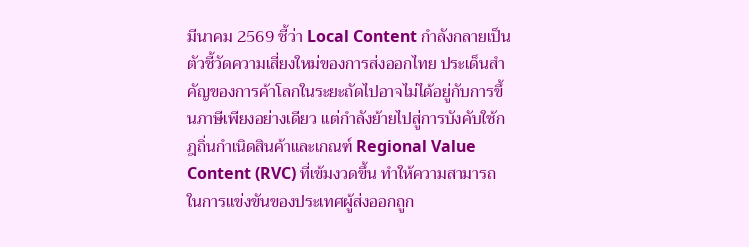มีนาคม 2569 ชี้ว่า Local Content กำลังกลายเป็นตัวชี้วัดความเสี่ยงใหม่ของการส่งออกไทย ประเด็นสำคัญของการค้าโลกในระยะถัดไปอาจไม่ได้อยู่กับการขึ้นภาษีเพียงอย่างเดียว แต่กำลังย้ายไปสู่การบังคับใช้กฎถิ่นกำเนิดสินค้าและเกณฑ์ Regional Value Content (RVC) ที่เข้มงวดขึ้น ทำให้ความสามารถในการแข่งขันของประเทศผู้ส่งออกถูก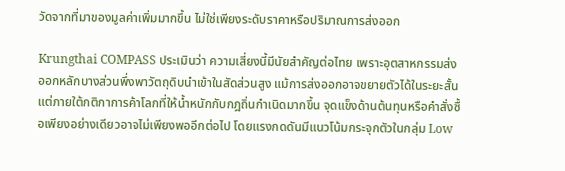วัดจากที่มาของมูลค่าเพิ่มมากขึ้น ไม่ใช่เพียงระดับราคาหรือปริมาณการส่งออก

Krungthai COMPASS ประเมินว่า ความเสี่ยงนี้มีนัยสำคัญต่อไทย เพราะอุตสาหกรรมส่งออกหลักบางส่วนพึ่งพาวัตถุดิบนำเข้าในสัดส่วนสูง แม้การส่งออกอาจขยายตัวได้ในระยะสั้น แต่ภายใต้กติกาการค้าโลกที่ให้น้ำหนักกับกฎถิ่นกำเนิดมากขึ้น จุดแข็งด้านต้นทุนหรือคำสั่งซื้อเพียงอย่างเดียวอาจไม่เพียงพออีกต่อไป โดยแรงกดดันมีแนวโน้มกระจุกตัวในกลุ่ม Low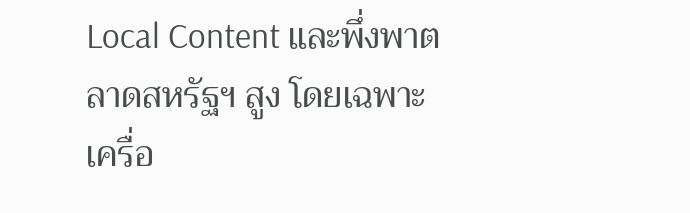Local Content และพึ่งพาตลาดสหรัฐฯ สูง โดยเฉพาะเครื่อ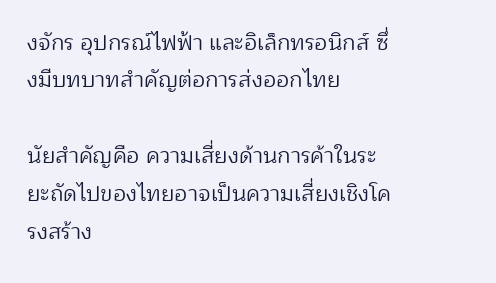งจักร อุปกรณ์ไฟฟ้า และอิเล็กทรอนิกส์ ซึ่งมีบทบาทสำคัญต่อการส่งออกไทย

นัยสำคัญคือ ความเสี่ยงด้านการค้าในระยะถัดไปของไทยอาจเป็นความเสี่ยงเชิงโครงสร้าง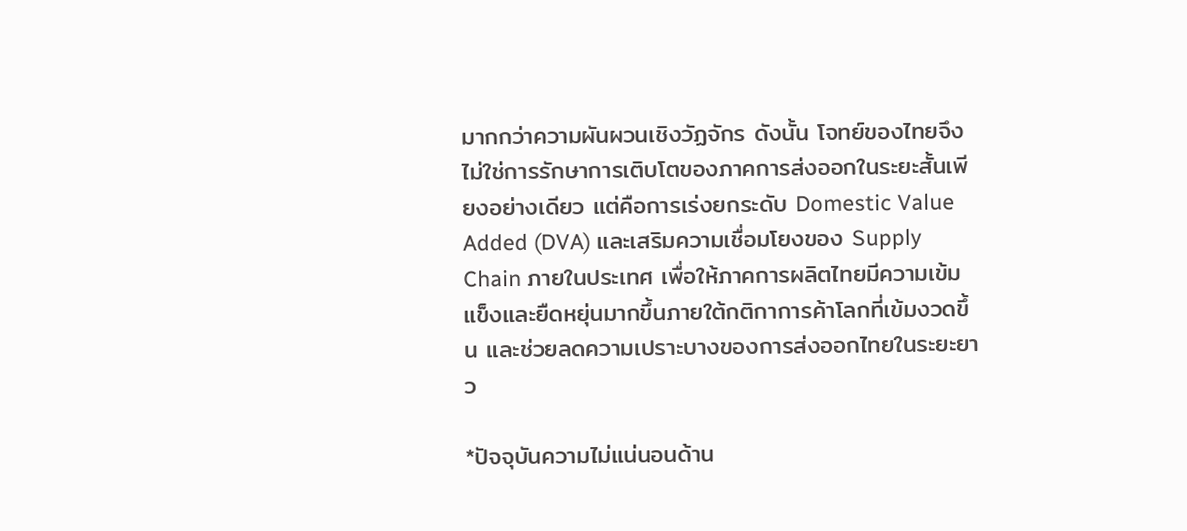มากกว่าความผันผวนเชิงวัฏจักร ดังนั้น โจทย์ของไทยจึงไม่ใช่การรักษาการเติบโตของภาคการส่งออกในระยะสั้นเพียงอย่างเดียว แต่คือการเร่งยกระดับ Domestic Value Added (DVA) และเสริมความเชื่อมโยงของ Supply Chain ภายในประเทศ เพื่อให้ภาคการผลิตไทยมีความเข้มแข็งและยืดหยุ่นมากขึ้นภายใต้กติกาการค้าโลกที่เข้มงวดขึ้น และช่วยลดความเปราะบางของการส่งออกไทยในระยะยาว

*ปัจจุบันความไม่แน่นอนด้าน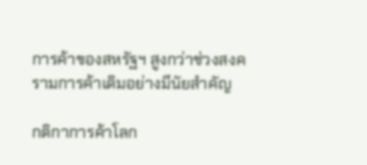การค้าของสหรัฐฯ สูงกว่าช่วงสงครามการค้าเดิมอย่างมีนัยสำคัญ

กติกาการค้าโลก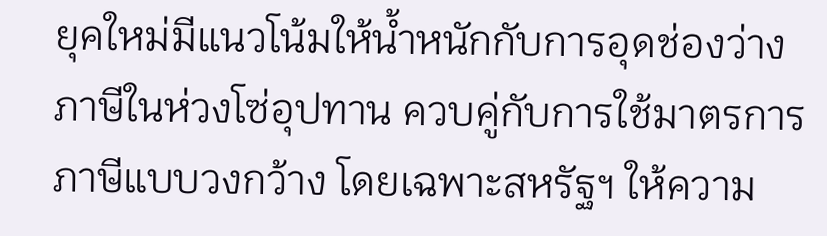ยุคใหม่มีแนวโน้มให้น้ำหนักกับการอุดช่องว่างภาษีในห่วงโซ่อุปทาน ควบคู่กับการใช้มาตรการภาษีแบบวงกว้าง โดยเฉพาะสหรัฐฯ ให้ความ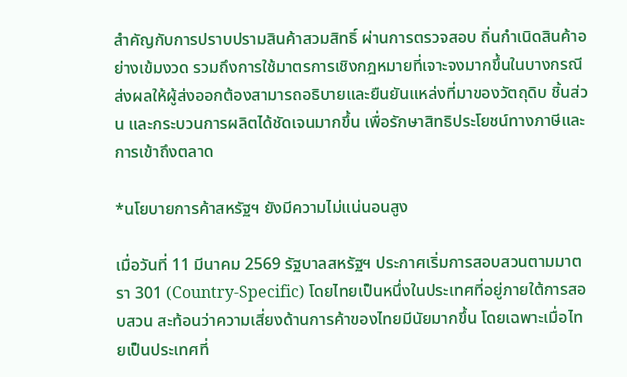สำคัญกับการปราบปรามสินค้าสวมสิทธิ์ ผ่านการตรวจสอบ ถิ่นกำเนิดสินค้าอย่างเข้มงวด รวมถึงการใช้มาตรการเชิงกฎหมายที่เจาะจงมากขึ้นในบางกรณี ส่งผลให้ผู้ส่งออกต้องสามารถอธิบายและยืนยันแหล่งที่มาของวัตถุดิบ ชิ้นส่วน และกระบวนการผลิตได้ชัดเจนมากขึ้น เพื่อรักษาสิทธิประโยชน์ทางภาษีและการเข้าถึงตลาด

*นโยบายการค้าสหรัฐฯ ยังมีความไม่แน่นอนสูง

เมื่อวันที่ 11 มีนาคม 2569 รัฐบาลสหรัฐฯ ประกาศเริ่มการสอบสวนตามมาตรา 301 (Country-Specific) โดยไทยเป็นหนึ่งในประเทศที่อยู่ภายใต้การสอบสวน สะท้อนว่าความเสี่ยงด้านการค้าของไทยมีนัยมากขึ้น โดยเฉพาะเมื่อไทยเป็นประเทศที่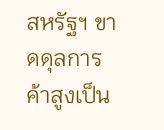สหรัฐฯ ขาดดุลการค้าสูงเป็น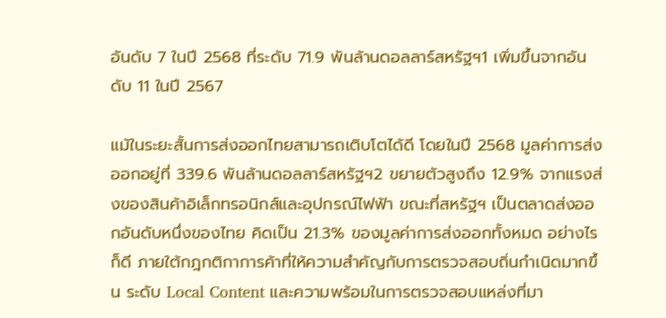อันดับ 7 ในปี 2568 ที่ระดับ 71.9 พันล้านดอลลาร์สหรัฐฯ1 เพิ่มขึ้นจากอันดับ 11 ในปี 2567

แม้ในระยะสั้นการส่งออกไทยสามารถเติบโตได้ดี โดยในปี 2568 มูลค่าการส่งออกอยู่ที่ 339.6 พันล้านดอลลาร์สหรัฐฯ2 ขยายตัวสูงถึง 12.9% จากแรงส่งของสินค้าอิเล็กทรอนิกส์และอุปกรณ์ไฟฟ้า ขณะที่สหรัฐฯ เป็นตลาดส่งออกอันดับหนึ่งของไทย คิดเป็น 21.3% ของมูลค่าการส่งออกทั้งหมด อย่างไรก็ดี ภายใต้กฎกติกาการค้าที่ให้ความสำคัญกับการตรวจสอบถิ่นกำเนิดมากขึ้น ระดับ Local Content และความพร้อมในการตรวจสอบแหล่งที่มา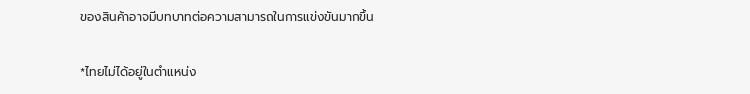ของสินค้าอาจมีบทบาทต่อความสามารถในการแข่งขันมากขึ้น

*ไทยไม่ได้อยู่ในตำแหน่ง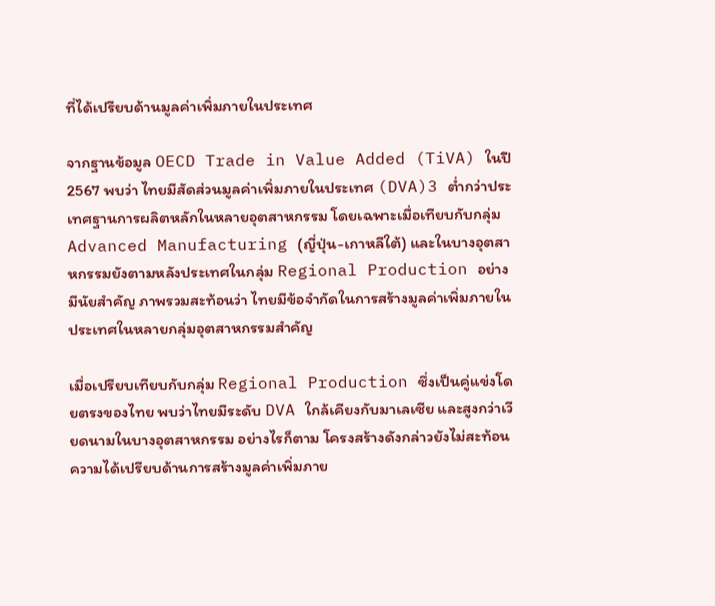ที่ได้เปรียบด้านมูลค่าเพิ่มภายในประเทศ

จากฐานข้อมูล OECD Trade in Value Added (TiVA) ในปี 2567 พบว่า ไทยมีสัดส่วนมูลค่าเพิ่มภายในประเทศ (DVA)3 ต่ำกว่าประเทศฐานการผลิตหลักในหลายอุตสาหกรรม โดยเฉพาะเมื่อเทียบกับกลุ่ม Advanced Manufacturing (ญี่ปุ่น-เกาหลีใต้) และในบางอุตสาหกรรมยังตามหลังประเทศในกลุ่ม Regional Production อย่างมีนัยสำคัญ ภาพรวมสะท้อนว่า ไทยมีข้อจำกัดในการสร้างมูลค่าเพิ่มภายในประเทศในหลายกลุ่มอุตสาหกรรมสำคัญ

เมื่อเปรียบเทียบกับกลุ่ม Regional Production ซึ่งเป็นคู่แข่งโดยตรงของไทย พบว่าไทยมีระดับ DVA ใกล้เคียงกับมาเลเซีย และสูงกว่าเวียดนามในบางอุตสาหกรรม อย่างไรก็ตาม โครงสร้างดังกล่าวยังไม่สะท้อนความได้เปรียบด้านการสร้างมูลค่าเพิ่มภาย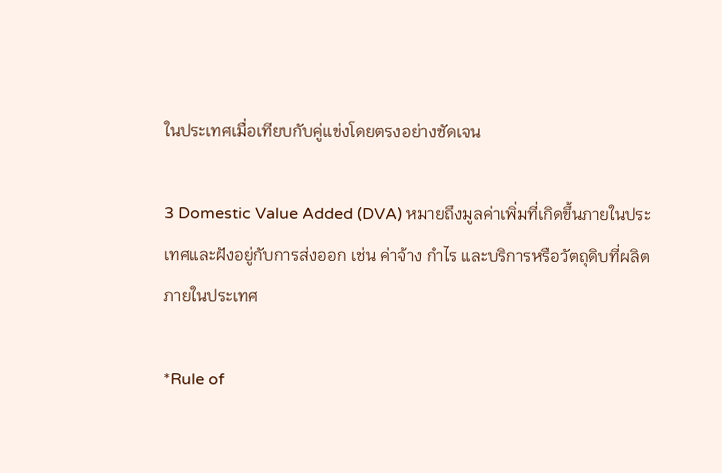ในประเทศเมื่อเทียบกับคู่แข่งโดยตรงอย่างชัดเจน

3 Domestic Value Added (DVA) หมายถึงมูลค่าเพิ่มที่เกิดขึ้นภายในประเทศและฝังอยู่กับการส่งออก เช่น ค่าจ้าง กำไร และบริการหรือวัตถุดิบที่ผลิตภายในประเทศ

*Rule of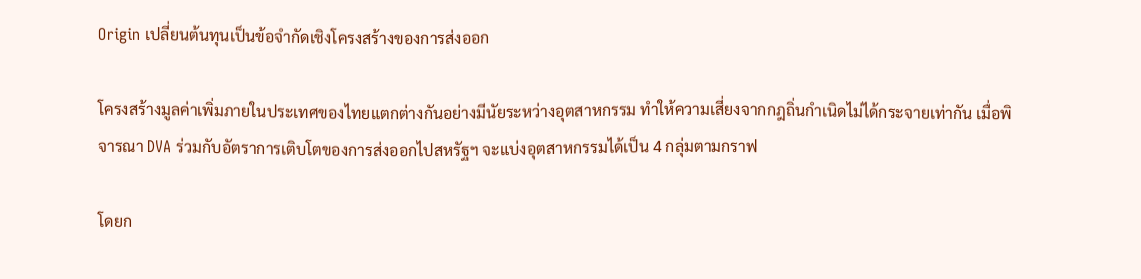Origin เปลี่ยนต้นทุนเป็นข้อจำกัดเชิงโครงสร้างของการส่งออก

โครงสร้างมูลค่าเพิ่มภายในประเทศของไทยแตกต่างกันอย่างมีนัยระหว่างอุตสาหกรรม ทำให้ความเสี่ยงจากกฎถิ่นกำเนิดไม่ได้กระจายเท่ากัน เมื่อพิจารณา DVA ร่วมกับอัตราการเติบโตของการส่งออกไปสหรัฐฯ จะแบ่งอุตสาหกรรมได้เป็น 4 กลุ่มตามกราฟ

โดยก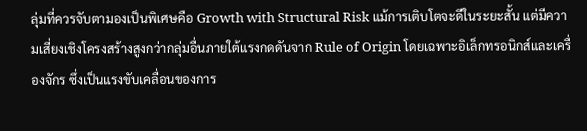ลุ่มที่ควรจับตามองเป็นพิเศษคือ Growth with Structural Risk แม้การเติบโตจะดีในระยะสั้น แต่มีความเสี่ยงเชิงโครงสร้างสูงกว่ากลุ่มอื่นภายใต้แรงกดดันจาก Rule of Origin โดยเฉพาะอิเล็กทรอนิกส์และเครื่องจักร ซึ่งเป็นแรงขับเคลื่อนของการ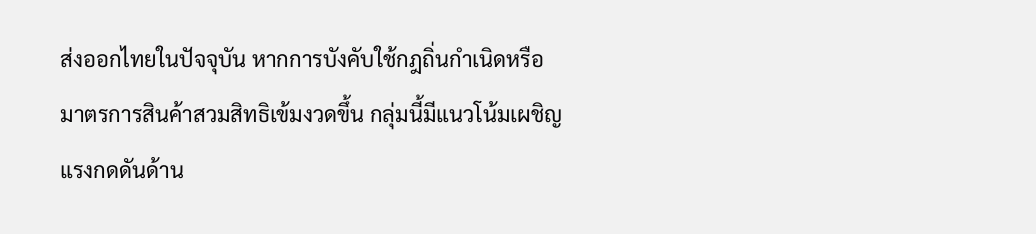ส่งออกไทยในปัจจุบัน หากการบังคับใช้กฎถิ่นกำเนิดหรือมาตรการสินค้าสวมสิทธิเข้มงวดขึ้น กลุ่มนี้มีแนวโน้มเผชิญแรงกดดันด้าน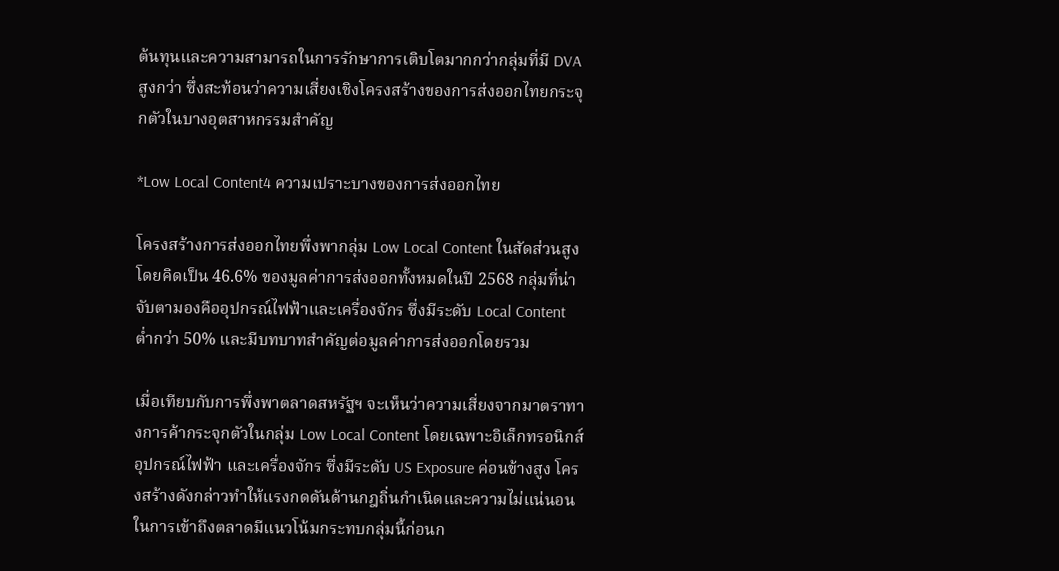ต้นทุนและความสามารถในการรักษาการเติบโตมากกว่ากลุ่มที่มี DVA สูงกว่า ซึ่งสะท้อนว่าความเสี่ยงเชิงโครงสร้างของการส่งออกไทยกระจุกตัวในบางอุตสาหกรรมสำคัญ

*Low Local Content4 ความเปราะบางของการส่งออกไทย

โครงสร้างการส่งออกไทยพึ่งพากลุ่ม Low Local Content ในสัดส่วนสูง โดยคิดเป็น 46.6% ของมูลค่าการส่งออกทั้งหมดในปี 2568 กลุ่มที่น่าจับตามองคืออุปกรณ์ไฟฟ้าและเครื่องจักร ซึ่งมีระดับ Local Content ต่ำกว่า 50% และมีบทบาทสำคัญต่อมูลค่าการส่งออกโดยรวม

เมื่อเทียบกับการพึ่งพาตลาดสหรัฐฯ จะเห็นว่าความเสี่ยงจากมาตราทางการค้ากระจุกตัวในกลุ่ม Low Local Content โดยเฉพาะอิเล็กทรอนิกส์ อุปกรณ์ไฟฟ้า และเครื่องจักร ซึ่งมีระดับ US Exposure ค่อนข้างสูง โครงสร้างดังกล่าวทำให้แรงกดดันด้านกฎถิ่นกำเนิดและความไม่แน่นอนในการเข้าถึงตลาดมีแนวโน้มกระทบกลุ่มนี้ก่อนก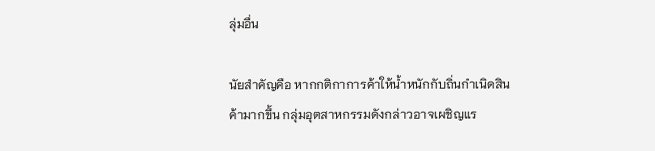ลุ่มอื่น

นัยสำคัญคือ หากกติกาการค้าให้น้ำหนักกับถิ่นกำเนิดสินค้ามากขึ้น กลุ่มอุตสาหกรรมดังกล่าวอาจเผชิญแร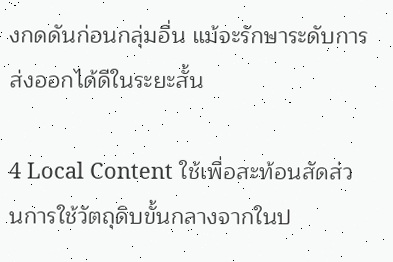งกดดันก่อนกลุ่มอื่น แม้จะรักษาระดับการส่งออกได้ดีในระยะสั้น

4 Local Content ใช้เพื่อสะท้อนสัดส่วนการใช้วัตถุดิบขั้นกลางจากในป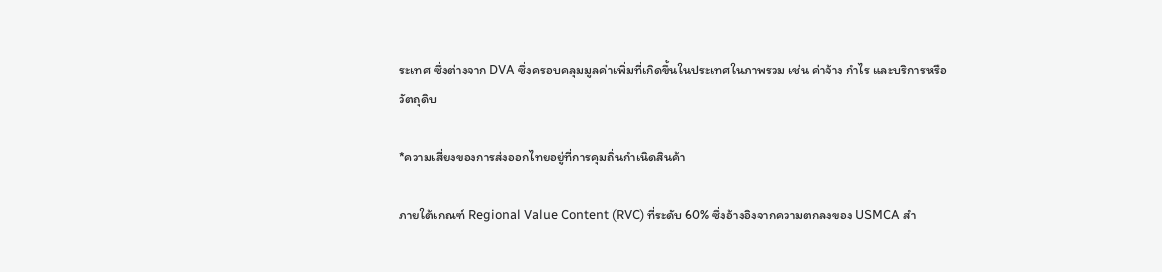ระเทศ ซึ่งต่างจาก DVA ซึ่งครอบคลุมมูลค่าเพิ่มที่เกิดขึ้นในประเทศในภาพรวม เช่น ค่าจ้าง กำไร และบริการหรือวัตถุดิบ

*ความเสี่ยงของการส่งออกไทยอยู่ที่การคุมถิ่นกำเนิดสินค้า

ภายใต้เกณฑ์ Regional Value Content (RVC) ที่ระดับ 60% ซึ่งอ้างอิงจากความตกลงของ USMCA สำ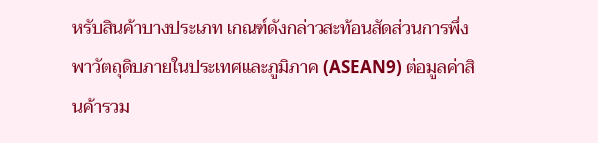หรับสินค้าบางประเภท เกณฑ์ดังกล่าวสะท้อนสัดส่วนการพึ่งพาวัตถุดิบภายในประเทศและภูมิภาค (ASEAN9) ต่อมูลค่าสินค้ารวม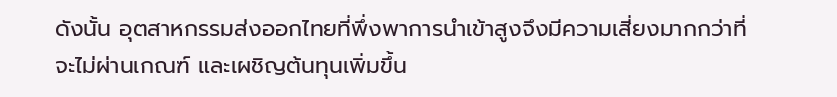ดังนั้น อุตสาหกรรมส่งออกไทยที่พึ่งพาการนำเข้าสูงจึงมีความเสี่ยงมากกว่าที่จะไม่ผ่านเกณฑ์ และเผชิญต้นทุนเพิ่มขึ้น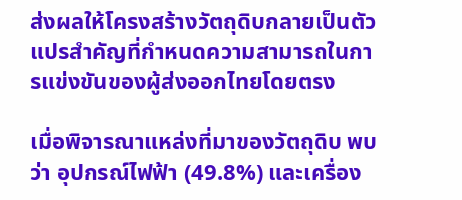ส่งผลให้โครงสร้างวัตถุดิบกลายเป็นตัวแปรสำคัญที่กำหนดความสามารถในการแข่งขันของผู้ส่งออกไทยโดยตรง

เมื่อพิจารณาแหล่งที่มาของวัตถุดิบ พบว่า อุปกรณ์ไฟฟ้า (49.8%) และเครื่อง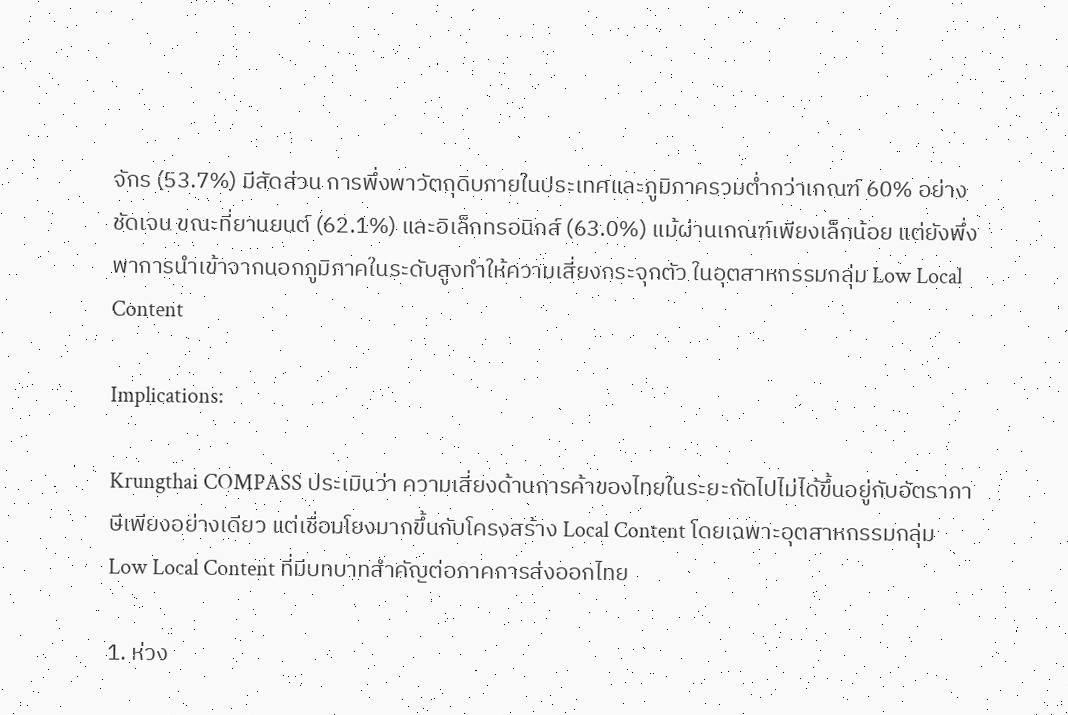จักร (53.7%) มีสัดส่วน การพึ่งพาวัตถุดิบภายในประเทศและภูมิภาครวมต่ำกว่าเกณฑ์ 60% อย่างชัดเจน ขณะที่ยานยนต์ (62.1%) และอิเล็กทรอนิกส์ (63.0%) แม้ผ่านเกณฑ์เพียงเล็กน้อย แต่ยังพึ่งพาการนำเข้าจากนอกภูมิภาคในระดับสูงทำให้ความเสี่ยงกระจุกตัว ในอุตสาหกรรมกลุ่ม Low Local Content

Implications:

Krungthai COMPASS ประเมินว่า ความเสี่ยงด้านการค้าของไทยในระยะถัดไปไม่ได้ขึ้นอยู่กับอัตราภาษีเพียงอย่างเดียว แต่เชื่อมโยงมากขึ้นกับโครงสร้าง Local Content โดยเฉพาะอุตสาหกรรมกลุ่ม Low Local Content ที่มีบทบาทสำคัญต่อภาคการส่งออกไทย

1. ห่วง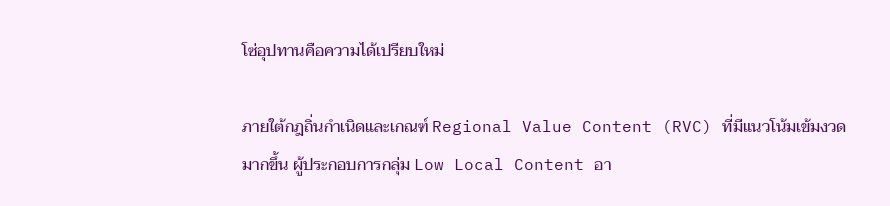โซ่อุปทานคือความได้เปรียบใหม่

ภายใต้กฎถิ่นกำเนิดและเกณฑ์ Regional Value Content (RVC) ที่มีแนวโน้มเข้มงวดมากขึ้น ผู้ประกอบการกลุ่ม Low Local Content อา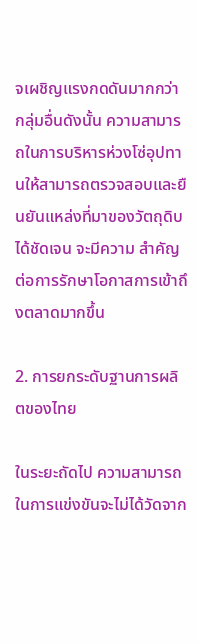จเผชิญแรงกดดันมากกว่ากลุ่มอื่นดังนั้น ความสามารถในการบริหารห่วงโซ่อุปทานให้สามารถตรวจสอบและยืนยันแหล่งที่มาของวัตถุดิบได้ชัดเจน จะมีความ สำคัญต่อการรักษาโอกาสการเข้าถึงตลาดมากขึ้น

2. การยกระดับฐานการผลิตของไทย

ในระยะถัดไป ความสามารถในการแข่งขันจะไม่ได้วัดจาก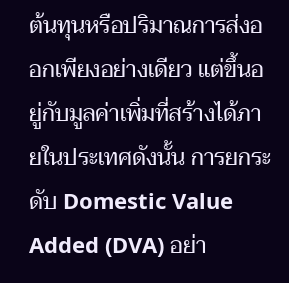ต้นทุนหรือปริมาณการส่งออกเพียงอย่างเดียว แต่ขึ้นอยู่กับมูลค่าเพิ่มที่สร้างได้ภายในประเทศดังนั้น การยกระดับ Domestic Value Added (DVA) อย่า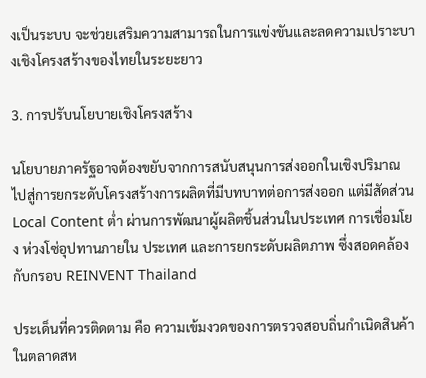งเป็นระบบ จะช่วยเสริมความสามารถในการแข่งขันและลดความเปราะบางเชิงโครงสร้างของไทยในระยะยาว

3. การปรับนโยบายเชิงโครงสร้าง

นโยบายภาครัฐอาจต้องขยับจากการสนับสนุนการส่งออกในเชิงปริมาณ ไปสู่การยกระดับโครงสร้างการผลิตที่มีบทบาทต่อการส่งออก แต่มีสัดส่วน Local Content ต่ำ ผ่านการพัฒนาผู้ผลิตชิ้นส่วนในประเทศ การเชื่อมโยง ห่วงโซ่อุปทานภายใน ประเทศ และการยกระดับผลิตภาพ ซึ่งสอดคล้องกับกรอบ REINVENT Thailand

ประเด็นที่ควรติดตาม คือ ความเข้มงวดของการตรวจสอบถิ่นกำเนิดสินค้าในตลาดสห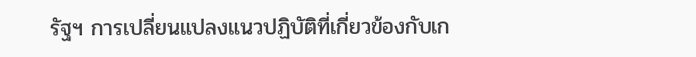รัฐฯ การเปลี่ยนแปลงแนวปฏิบัติที่เกี่ยวข้องกับเก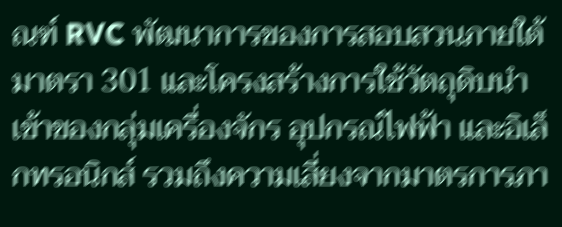ณฑ์ RVC พัฒนาการของการสอบสวนภายใต้มาตรา 301 และโครงสร้างการใช้วัตถุดิบนำเข้าของกลุ่มเครื่องจักร อุปกรณ์ไฟฟ้า และอิเล็กทรอนิกส์ รวมถึงความเสี่ยงจากมาตรการภา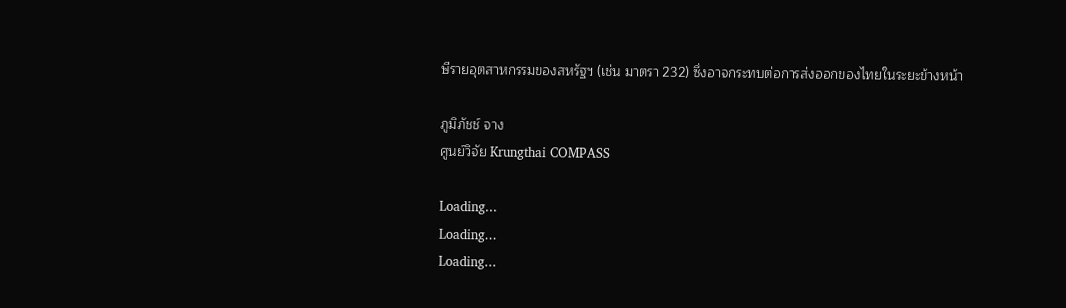ษีรายอุตสาหกรรมของสหรัฐฯ (เช่น มาตรา 232) ซึ่งอาจกระทบต่อการส่งออกของไทยในระยะข้างหน้า

ภูมิภัชช์ จาง
ศูนย์วิจัย Krungthai COMPASS

Loading...
Loading...
Loading...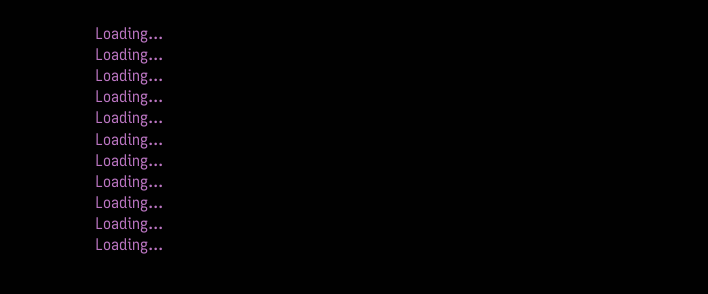Loading...
Loading...
Loading...
Loading...
Loading...
Loading...
Loading...
Loading...
Loading...
Loading...
Loading...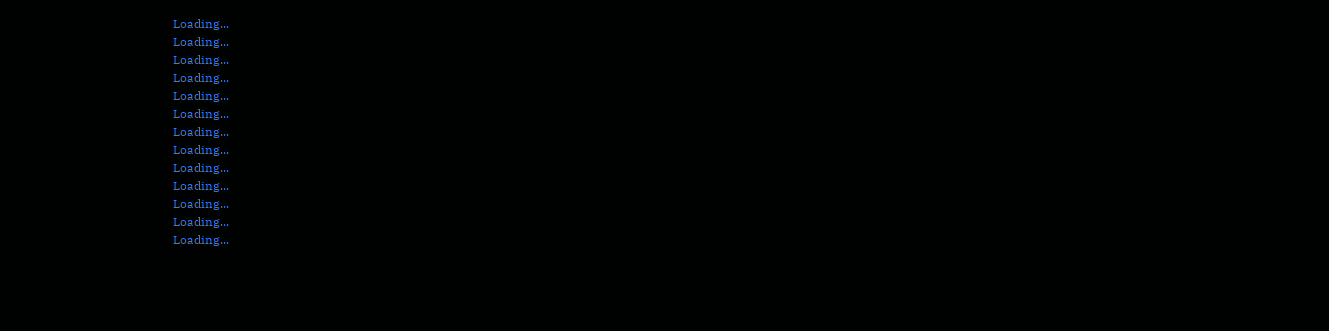Loading...
Loading...
Loading...
Loading...
Loading...
Loading...
Loading...
Loading...
Loading...
Loading...
Loading...
Loading...
Loading...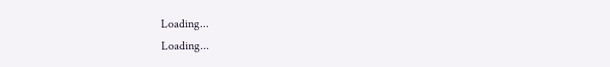Loading...
Loading...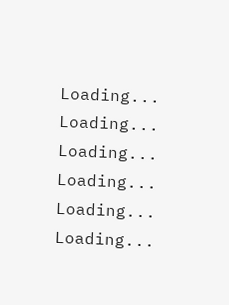Loading...
Loading...
Loading...
Loading...
Loading...
Loading...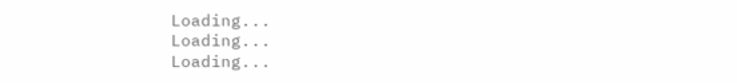Loading...
Loading...
Loading...